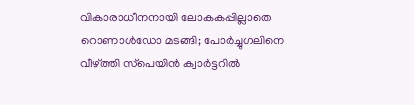വികാരാധീനനായി ലോകകപ്പില്ലാതെ റൊണാൾഡോ മടങ്ങി; പോര്‍ച്ചുഗലിനെ വീഴ്ത്തി സ്‌പെയിന്‍ ക്വാര്‍ട്ടറില്‍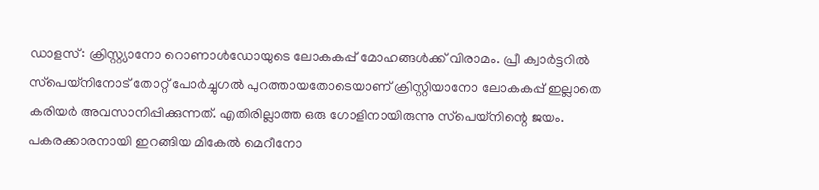ഡാളസ്: ക്രിസ്റ്റ്യാനോ റൊണാള്‍ഡോയുടെ ലോകകപ്പ് മോഹങ്ങള്‍ക്ക് വിരാമം. പ്രീ ക്വാര്‍ട്ടറില്‍ സ്‌പെയ്‌നിനോട് തോറ്റ് പോര്‍ച്ചുഗല്‍ പുറത്തായതോടെയാണ് ക്രിസ്റ്റിയാനോ ലോകകപ്പ് ഇല്ലാതെ കരിയര്‍ അവസാനിപ്പിക്കുന്നത്. എതിരില്ലാത്ത ഒരു ഗോളിനായിരുന്നു സ്‌പെയ്‌നിന്റെ ജയം. പകരക്കാരനായി ഇറങ്ങിയ മികേല്‍ മെറീനോ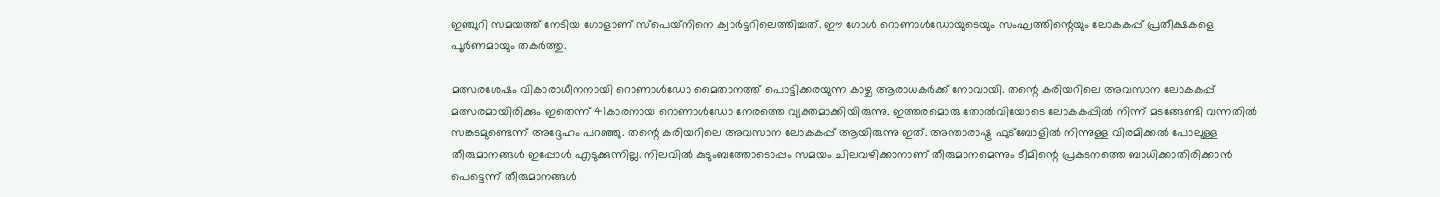ഇഞ്ചുറി സമയത്ത് നേടിയ ഗോളാണ് സ്‌പെയ്‌നിനെ ക്വാര്‍ട്ടറിലെത്തിച്ചത്. ഈ ഗോള്‍ റൊണാള്‍ഡോയുടെയും സംഘത്തിന്റെയും ലോകകപ്പ് പ്രതീക്ഷകളെ പൂര്‍ണമായും തകര്‍ത്തു.

മത്സരശേഷം വികാരാധീനനായി റൊണാള്‍ഡോ മൈതാനത്ത് പൊട്ടിക്കരയുന്ന കാഴ്ച ആരാധകര്‍ക്ക് നോവായി. തന്റെ കരിയറിലെ അവസാന ലോകകപ്പ് മത്സരമായിരിക്കും ഇതെന്ന് 41കാരനായ റൊണാള്‍ഡോ നേരത്തെ വ്യക്തമാക്കിയിരുന്നു. ഇത്തരമൊരു തോൽവിയോടെ ലോകകപ്പിൽ നിന്ന് മടങ്ങേണ്ടി വന്നതിൽ സങ്കടമുണ്ടെന്ന് അദ്ദേഹം പറഞ്ഞു. തന്റെ കരിയറിലെ അവസാന ലോകകപ്പ് ആയിരുന്നു ഇത്. അന്താരാഷ്ട്ര ഫുട്ബോളിൽ നിന്നുള്ള വിരമിക്കൽ പോലുള്ള തീരുമാനങ്ങൾ ഇപ്പോൾ എടുക്കുന്നില്ല. നിലവിൽ കുടുംബത്തോടൊപ്പം സമയം ചിലവഴിക്കാനാണ് തീരുമാനമെന്നും ടീമിന്റെ പ്രകടനത്തെ ബാധിക്കാതിരിക്കാൻ പെട്ടെന്ന് തീരുമാനങ്ങൾ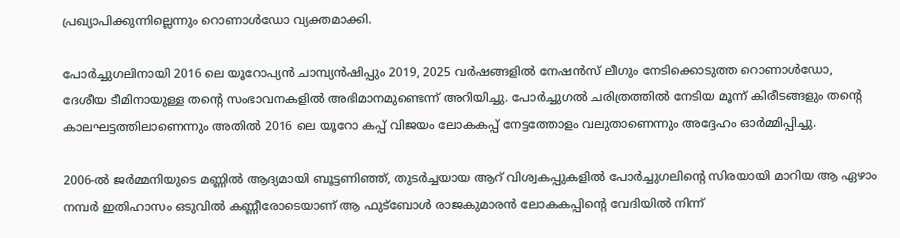പ്രഖ്യാപിക്കുന്നില്ലെന്നും റൊണാൾഡോ വ്യക്തമാക്കി.

പോർച്ചുഗലിനായി 2016 ലെ യൂറോപ്യൻ ചാമ്പ്യൻഷിപ്പും 2019, 2025 വർഷങ്ങളിൽ നേഷൻസ് ലീഗും നേടിക്കൊടുത്ത റൊണാൾഡോ, ദേശീയ ടീമിനായുള്ള തന്റെ സംഭാവനകളിൽ അഭിമാനമുണ്ടെന്ന് അറിയിച്ചു. പോർച്ചുഗൽ ചരിത്രത്തിൽ നേടിയ മൂന്ന് കിരീടങ്ങളും തന്റെ കാലഘട്ടത്തിലാണെന്നും അതിൽ 2016 ലെ യൂറോ കപ്പ് വിജയം ലോകകപ്പ് നേട്ടത്തോളം വലുതാണെന്നും അദ്ദേഹം ഓർമ്മിപ്പിച്ചു.

2006-ൽ ജർമ്മനിയുടെ മണ്ണിൽ ആദ്യമായി ബൂട്ടണിഞ്ഞ്, തുടർച്ചയായ ആറ് വിശ്വകപ്പുകളിൽ പോർച്ചുഗലിന്‍റെ സിരയായി മാറിയ ആ ഏഴാം നമ്പർ ഇതിഹാസം ഒടുവിൽ കണ്ണീരോടെയാണ് ആ ഫുട്ബോൾ രാജകുമാരൻ ലോകകപ്പിന്‍റെ വേദിയിൽ നിന്ന്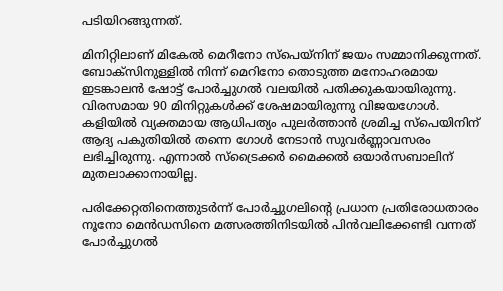പടിയിറങ്ങുന്നത്.

മിനിറ്റിലാണ് മികേല്‍ മെറീനോ സ്‌പെയ്‌നിന് ജയം സമ്മാനിക്കുന്നത്. ബോക്‌സിനുള്ളില്‍ നിന്ന് മെറിനോ തൊടുത്ത മനോഹരമായ ഇടങ്കാലന്‍ ഷോട്ട് പോര്‍ച്ചുഗല്‍ വലയില്‍ പതിക്കുകയായിരുന്നു. വിരസമായ 90 മിനിറ്റുകള്‍ക്ക് ശേഷമായിരുന്നു വിജയഗോള്‍. കളിയില്‍ വ്യക്തമായ ആധിപത്യം പുലര്‍ത്താന്‍ ശ്രമിച്ച സ്‌പെയിനിന് ആദ്യ പകുതിയില്‍ തന്നെ ഗോള്‍ നേടാന്‍ സുവര്‍ണ്ണാവസരം ലഭിച്ചിരുന്നു. എന്നാല്‍ സ്‌ട്രൈക്കര്‍ മൈക്കല്‍ ഒയാര്‍സബാലിന് മുതലാക്കാനായില്ല.

പരിക്കേറ്റതിനെത്തുടര്‍ന്ന് പോര്‍ച്ചുഗലിന്റെ പ്രധാന പ്രതിരോധതാരം നൂനോ മെന്‍ഡസിനെ മത്സരത്തിനിടയില്‍ പിന്‍വലിക്കേണ്ടി വന്നത് പോര്‍ച്ചുഗല്‍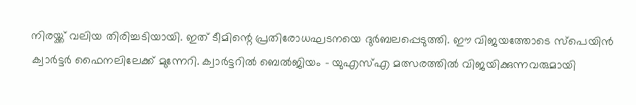നിരയ്ക്ക് വലിയ തിരിച്ചടിയായി. ഇത് ടീമിന്റെ പ്രതിരോധഘടനയെ ദുര്‍ബലപ്പെടുത്തി. ഈ വിജയത്തോടെ സ്‌പെയിന്‍ ക്വാര്‍ട്ടര്‍ ഫൈനലിലേക്ക് മുന്നേറി. ക്വാര്‍ട്ടറില്‍ ബെല്‍ജിയം – യുഎസ്എ മത്സരത്തില്‍ വിജയിക്കുന്നവരുമായി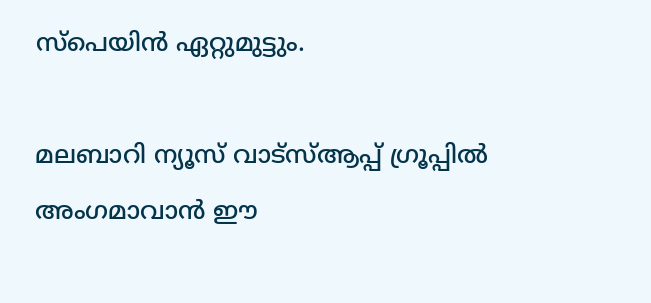സ്‌പെയിന്‍ ഏറ്റുമുട്ടും.

മലബാറി ന്യൂസ് വാട്‌സ്ആപ്പ് ഗ്രൂപ്പില്‍ അംഗമാവാന്‍ ഈ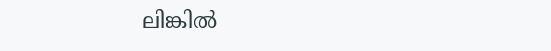ലിങ്കില്‍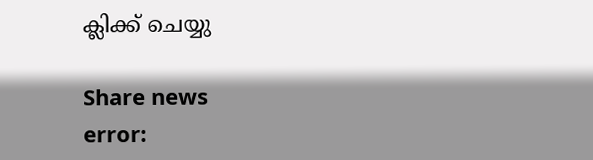ക്ലിക്ക് ചെയ്യു

Share news
error: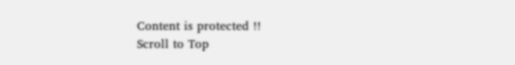Content is protected !!
Scroll to Top